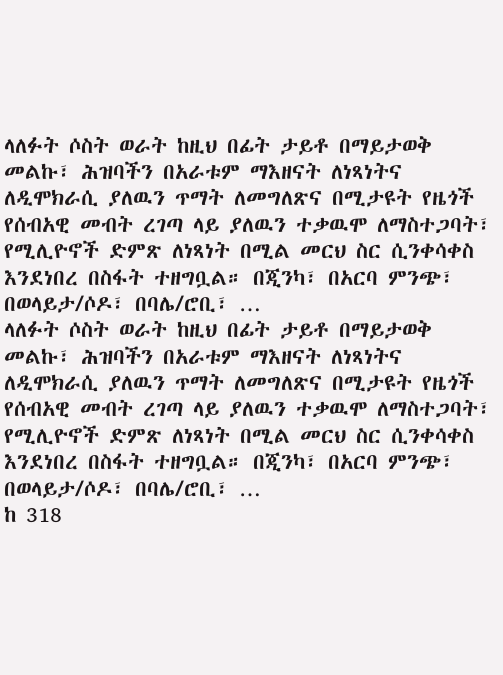ላለፉት ሶስት ወራት ከዚህ በፊት ታይቶ በማይታወቅ መልኩ፣ ሕዝባችን በአራቱም ማእዘናት ለነጻነትና ለዲሞክራሲ ያለዉን ጥማት ለመግለጽና በሚታዩት የዜጎች የሰብአዊ መብት ረገጣ ላይ ያለዉን ተቃዉሞ ለማስተጋባት፣ የሚሊዮኖች ድምጽ ለነጻነት በሚል መርህ ስር ሲንቀሳቀስ እንደነበረ በስፋት ተዘግቧል። በጂንካ፣ በአርባ ምንጭ፣ በወላይታ/ሶዶ፣ በባሌ/ሮቢ፣ …
ላለፉት ሶስት ወራት ከዚህ በፊት ታይቶ በማይታወቅ መልኩ፣ ሕዝባችን በአራቱም ማእዘናት ለነጻነትና ለዲሞክራሲ ያለዉን ጥማት ለመግለጽና በሚታዩት የዜጎች የሰብአዊ መብት ረገጣ ላይ ያለዉን ተቃዉሞ ለማስተጋባት፣ የሚሊዮኖች ድምጽ ለነጻነት በሚል መርህ ስር ሲንቀሳቀስ እንደነበረ በስፋት ተዘግቧል። በጂንካ፣ በአርባ ምንጭ፣ በወላይታ/ሶዶ፣ በባሌ/ሮቢ፣ …
ከ 318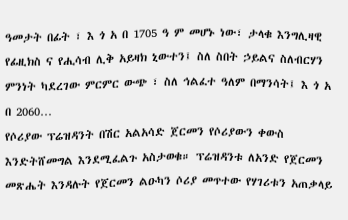ዓመታት በፊት ፣ እ ጎ አ በ 1705 ዓ ም መሆኑ ነው፣ ታላቁ እንግሊዛዊ የፊዚክስ ና የሒሳብ ሊቅ አይዛክ ኒውተን፤ ስለ ስበት ኃይልና ስለብርሃን ምንነት ካደረገው ምርምር ውጭ ፣ ስለ ኅልፈተ ዓለም በማንሳት፤ እ ጎ አ በ 2060…
የሶሪያው ፕሬዝዳንት በሽር አልአሳድ ጀርመን የሶሪያውን ቀውስ እንድትሸመግል እንደሚፈልጉ አስታወቁ። ፕሬዝዳንቱ ለአንድ የጀርመን መጽሔት እንዳሉት የጀርመን ልዑካን ሶሪያ መጥተው የሃገሪቱን አጠቃላይ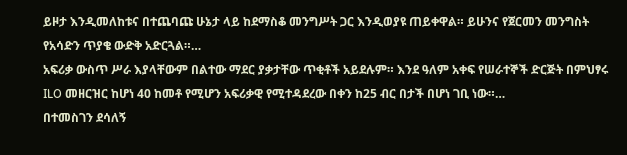ይዞታ እንዲመለከቱና በተጨባጩ ሁኔታ ላይ ከደማስቆ መንግሥት ጋር እንዲወያዩ ጠይቀዋል። ይሁንና የጀርመን መንግስት የአሳድን ጥያቄ ውድቅ አድርጓል።…
አፍሪቃ ውስጥ ሥራ እያላቸውም በልተው ማደር ያቃታቸው ጥቂቶች አይደሉም። እንደ ዓለም አቀፍ የሠራተኞች ድርጅት በምህፃሩ ILO መዘርዝር ከሆነ 40 ከመቶ የሚሆን አፍሪቃዊ የሚተዳደረው በቀን ከ25 ብር በታች በሆነ ገቢ ነው።…
በተመስገን ደሳለኝ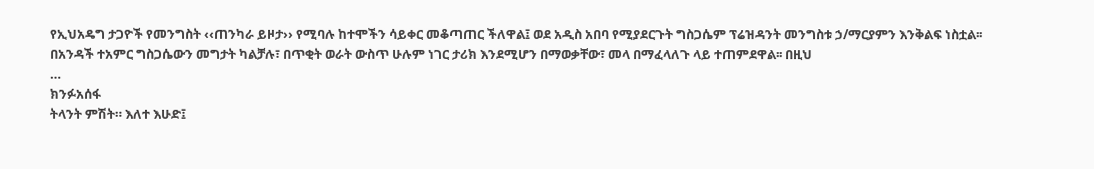የኢህአዴግ ታጋዮች የመንግስት ‹‹ጠንካራ ይዞታ›› የሚባሉ ከተሞችን ሳይቀር መቆጣጠር ችለዋል፤ ወደ አዲስ አበባ የሚያደርጉት ግስጋሴም ፕሬዝዳንት መንግስቱ ኃ/ማርያምን እንቅልፍ ነስቷል፡፡ በአንዳች ተአምር ግስጋሴውን መግታት ካልቻሉ፣ በጥቂት ወራት ውስጥ ሁሉም ነገር ታሪክ እንደሚሆን በማወቃቸው፣ መላ በማፈላለጉ ላይ ተጠምደዋል፡፡ በዚህ
…
ክንፉአሰፋ
ትላንት ምሽት። እለተ እሁድ፤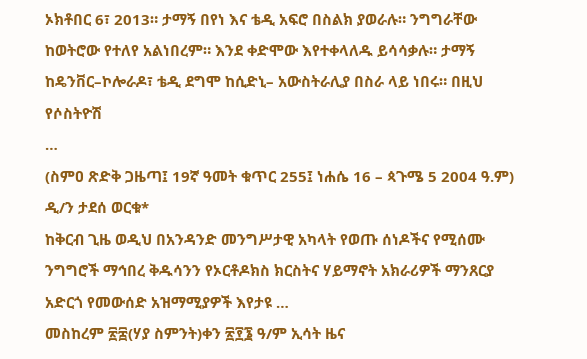ኦክቶበር 6፣ 2013። ታማኝ በየነ እና ቴዲ አፍሮ በስልክ ያወራሉ። ንግግራቸው ከወትሮው የተለየ አልነበረም። እንደ ቀድሞው እየተቀላለዱ ይሳሳቃሉ። ታማኝ ከዴንቨር–ኮሎራዶ፣ ቴዲ ደግሞ ከሲድኒ– አውስትራሊያ በስራ ላይ ነበሩ። በዚህ የሶስትዮሽ
…
(ስምዐ ጽድቅ ጋዜጣ፤ 19ኛ ዓመት ቁጥር 255፤ ነሐሴ 16 – ጳጉሜ 5 2004 ዓ.ም)
ዲ/ን ታደሰ ወርቁ*
ከቅርብ ጊዜ ወዲህ በአንዳንድ መንግሥታዊ አካላት የወጡ ሰነዶችና የሚሰሙ ንግግሮች ማኅበረ ቅዱሳንን የኦርቶዶክስ ክርስትና ሃይማኖት አክራሪዎች ማንጸርያ አድርጎ የመውሰድ አዝማሚያዎች እየታዩ …
መስከረም ፳፰(ሃያ ስምንት)ቀን ፳፻፮ ዓ/ም ኢሳት ዜና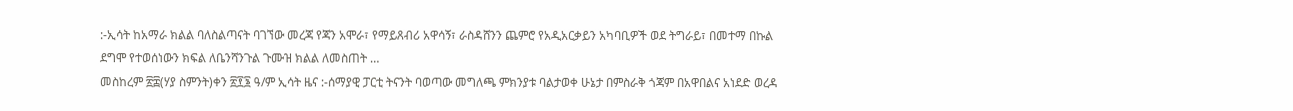:-ኢሳት ከአማራ ክልል ባለስልጣናት ባገኘው መረጃ የጃን አሞራ፣ የማይጸብሪ አዋሳኝ፣ ራስዳሸንን ጨምሮ የአዲአርቃይን አካባቢዎች ወደ ትግራይ፣ በመተማ በኩል ደግሞ የተወሰነውን ክፍል ለቤንሻንጉል ጉሙዝ ክልል ለመስጠት …
መስከረም ፳፰(ሃያ ስምንት)ቀን ፳፻፮ ዓ/ም ኢሳት ዜና :-ሰማያዊ ፓርቲ ትናንት ባወጣው መግለጫ ምክንያቱ ባልታወቀ ሁኔታ በምስራቅ ጎጃም በአዋበልና አነደድ ወረዳ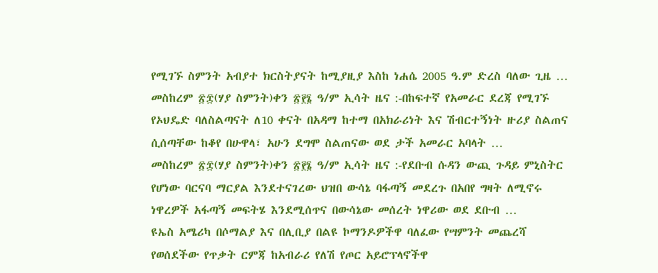የሚገኙ ስምንት አብያተ ክርስትያናት ከሚያዚያ እስከ ነሐሴ 2005 ዓ.ም ድረስ ባለው ጊዜ …
መስከረም ፳፰(ሃያ ስምንት)ቀን ፳፻፮ ዓ/ም ኢሳት ዜና :-በከፍተኛ የአመራር ደረጃ የሚገኙ የኦህዴድ ባለስልጣናት ለ10 ቀናት በአዳማ ከተማ በአክራሪነት እና ሽብርተኝነት ዙሪያ ስልጠና ሲሰጣቸው ከቆየ በሁዋላ፣ አሁን ደግሞ ስልጠናው ወደ ታች አመራር አባላት …
መስከረም ፳፰(ሃያ ስምንት)ቀን ፳፻፮ ዓ/ም ኢሳት ዜና :-የደቡብ ሱዳን ውጪ ጉዳይ ምኒስትር የሆነው ባርናባ ማርያል እንደተናገረው ህዝበ ውሳኔ ባፋጣኝ መደረጉ በአበየ ግዛት ለሚኖሩ ነዋረዎች አፋጣኝ መፍትሄ እንደሚሰጥና በውሳኔው መሰረት ነዋሪው ወደ ደቡብ …
ዩኤስ አሜሪካ በሶማልያ እና በሊቢያ በልዩ ኮማንዶዎችዋ ባለፈው የሣምንት መጨረሻ የወሰደችው የጥቃት ርምጃ ከአብራሪ የለሽ የጦር አይሮፕላኖችዋ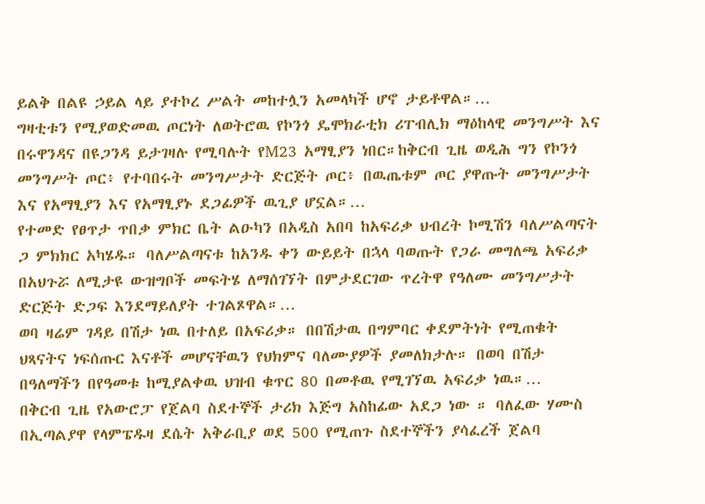ይልቅ በልዩ ኃይል ላይ ያተኮረ ሥልት መከተሏን አመላካች ሆኖ ታይቶዋል።…
ግዛቲቱን የሚያወድመዉ ጦርነት ለወትሮዉ የኮንጎ ዴሞክራቲክ ሪፐብሊክ ማዕከላዊ መንግሥት እና በሩዋንዳና በዩጋንዳ ይታገዛሉ የሚባሉት የM23 አማፂያን ነበር።ከቅርብ ጊዜ ወዲሕ ግን የኮንጎ መንግሥት ጦር፥ የተባበሩት መንግሥታት ድርጅት ጦር፥ በዉጤቱም ጦር ያዋጡት መንግሥታት እና የአማፂያን እና የአማፂያኑ ደጋፊዎች ዉጊያ ሆኗል።…
የተመድ የፀጥታ ጥበቃ ምክር ቤት ልዑካን በአዲስ አበባ ከአፍሪቃ ህብረት ኮሚሽን ባለሥልጣናት ጋ ምክክር አካሄዱ። ባለሥልጣናቱ ከአንዱ ቀን ውይይት በኋላ ባወጡት የጋራ መግለጫ አፍሪቃ በአህጉሯ ለሚታዩ ውዝግቦች መፍትሄ ለማሰገኘት በምታደርገው ጥረትዋ የዓለሙ መንግሥታት ድርጅት ድጋፍ እንደማይለያት ተገልጾዋል።…
ወባ ዛሬም ገዳይ በሽታ ነዉ በተለይ በአፍሪቃ። በበሽታዉ በግምባር ቀደምትነት የሚጠቁት ህጻናትና ነፍሰጡር እናቶች መሆናቸዉን የህክምና ባለሙያዎች ያመለክታሉ። በወባ በሽታ በዓለማችን በየዓመቱ ከሚያልቀዉ ህዝብ ቁጥር 80 በመቶዉ የሚገኘዉ አፍሪቃ ነዉ።…
በቅርብ ጊዜ የአውሮፓ የጀልባ ስደተኞች ታሪክ እጅግ አስከፊው አደጋ ነው ። ባለፈው ሃሙስ በኢጣልያዋ የላምፔዱዛ ደሴት አቅራቢያ ወደ 500 የሚጠጉ ስደተኞችን ያሳፈረች ጀልባ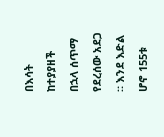በእሳት ከተያያዘች በኋላ ሰጥማ የደረሰው አደጋ ። እንደ እድል ሆኖ 155ቱ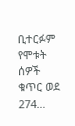ቢተርፉም የሞቱት ሰዎች ቁጥር ወደ 274…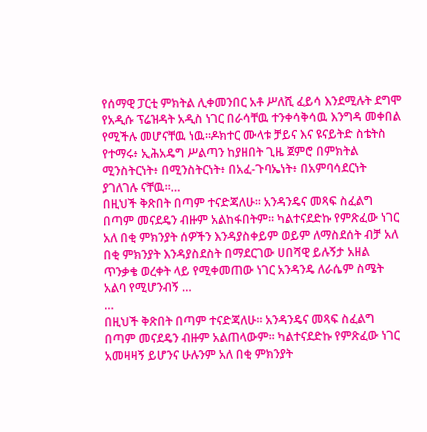የሰማዊ ፓርቲ ምክትል ሊቀመንበር አቶ ሥለሺ ፈይሳ እንደሚሉት ደግሞ የአዲሱ ፕሬዝዳት አዲስ ነገር በራሳቸዉ ተንቀሳቅሳዉ እንግዳ መቀበል የሚችሉ መሆናቸዉ ነዉ።ዶክተር ሙላቱ ቻይና እና ዩናይትድ ስቴትስ የተማሩ፥ ኢሕአዴግ ሥልጣን ከያዘበት ጊዜ ጀምሮ በምክትል ሚንስትርነት፥ በሚንስትርነት፥ በአፈ-ጉባኤነት፥ በአምባሳደርነት ያገለገሉ ናቸዉ።…
በዚህች ቅጽበት በጣም ተናድጃለሁ፡፡ አንዳንዴና መጻፍ ስፈልግ በጣም መናደዴን ብዙም አልከፋበትም፡፡ ካልተናደድኩ የምጽፈው ነገር አለ በቂ ምክንያት ሰዎችን እንዳያስቀይም ወይም ለማስደሰት ብቻ አለ በቂ ምክንያት እንዳያስደስት በማደርገው ሀበሻዊ ይሉኝታ አዘል ጥንቃቄ ወረቀት ላይ የሚቀመጠው ነገር አንዳንዴ ለራሴም ስሜት አልባ የሚሆንብኝ …
…
በዚህች ቅጽበት በጣም ተናድጃለሁ፡፡ አንዳንዴና መጻፍ ስፈልግ በጣም መናደዴን ብዙም አልጠላውም፡፡ ካልተናደድኩ የምጽፈው ነገር አመዛዛኝ ይሆንና ሁሉንም አለ በቂ ምክንያት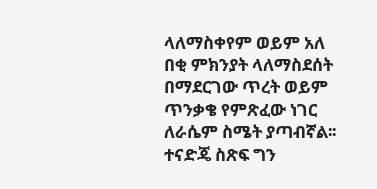ላለማስቀየም ወይም አለ በቂ ምክንያት ላለማስደሰት በማደርገው ጥረት ወይም ጥንቃቄ የምጽፈው ነገር ለራሴም ስሜት ያጣብኛል፡፡ ተናድጄ ስጽፍ ግን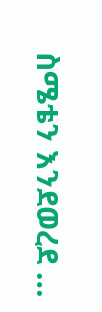ስሜቴን እንደወረደ …